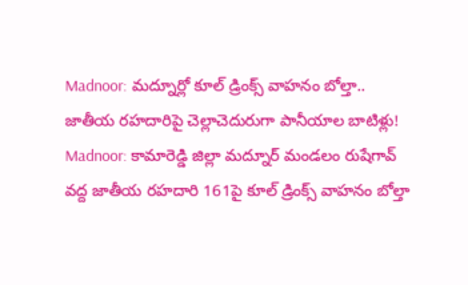Madnoor: మద్నూర్లో కూల్ డ్రింక్స్ వాహనం బోల్తా.. జాతీయ రహదారిపై చెల్లాచెదురుగా పానీయాల బాటిళ్లు!
Madnoor: కామారెడ్డి జిల్లా మద్నూర్ మండలం రుషేగావ్ వద్ద జాతీయ రహదారి 161పై కూల్ డ్రింక్స్ వాహనం బోల్తా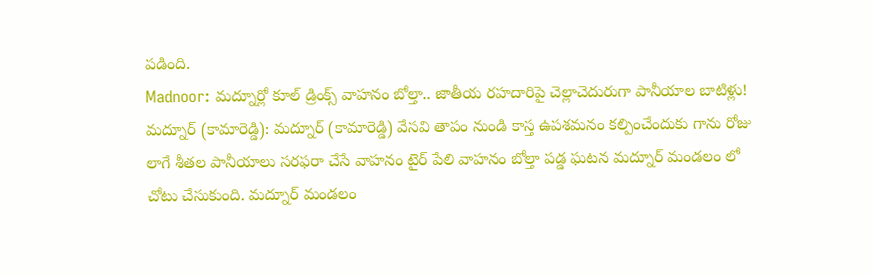పడింది.
Madnoor: మద్నూర్లో కూల్ డ్రింక్స్ వాహనం బోల్తా.. జాతీయ రహదారిపై చెల్లాచెదురుగా పానీయాల బాటిళ్లు!
మద్నూర్ (కామారెడ్డి): మద్నూర్ (కామారెడ్డి) వేసవి తాపం నుండి కాస్త ఉపశమనం కల్పించేందుకు గాను రోజు లాగే శీతల పానీయాలు సరఫరా చేసే వాహనం టైర్ పేలి వాహనం బోల్తా పడ్డ ఘటన మద్నూర్ మండలం లో చోటు చేసుకుంది. మద్నూర్ మండలం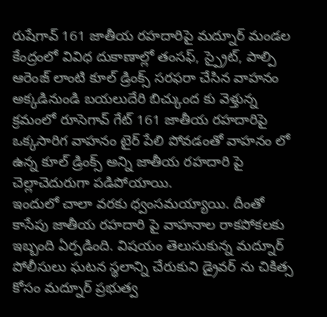రుషేగావ్ 161 జాతీయ రహదారిపై మద్నూర్ మండల కేంద్రంలో వివిధ దుకాణాల్లో తంసఫ్, స్ప్రైట్, పాల్పి ఆరెంజ్ లాంటి కూల్ డ్రింక్స్ సరఫరా చేసిన వాహనం అక్కడినుండి బయలుదేరి బిచ్కుంద కు వెళ్తున్న క్రమంలో రూసెగావ్ గేట్ 161 జాతీయ రహదారిపై ఒక్కసారిగ వాహనం టైర్ పేలి పోవడంతో వాహనం లో ఉన్న కూల్ డ్రింక్స్ అన్ని జాతీయ రహదారి పై చెల్లాచెదురుగా పడిపోయాయి.
ఇందులో చాలా వరకు ధ్వంసమయ్యాయి. దీంతో కాసేపు జాతీయ రహదారి పై వాహనాల రాకపోకలకు ఇబ్బంది ఏర్పడింది. విషయం తెలుసుకున్న మద్నూర్ పోలీసులు ఘటన స్థలాన్ని చేరుకుని డ్రైవర్ ను చికిత్స కోసం మద్నూర్ ప్రభుత్వ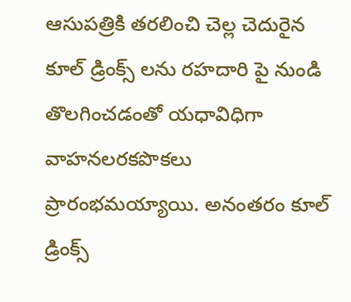ఆసుపత్రికి తరలించి చెల్ల చెదురైన కూల్ డ్రింక్స్ లను రహదారి పై నుండి తొలగించడంతో యధావిధిగా వాహనలరకపొకలు ప్రారంభమయ్యాయి. అనంతరం కూల్ డ్రింక్స్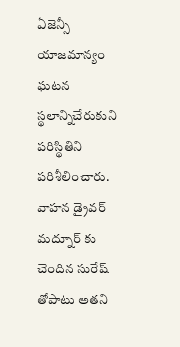ఏజెన్సీ యాజమాన్యం ఘటన స్థలాన్నిచేరుకుని పరిస్థితిని పరిశీలించారు. వాహన డ్రైవర్ మద్నూర్ కు చెందిన సురేష్ తోపాటు అతని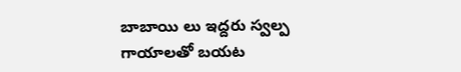బాబాయి లు ఇద్దరు స్వల్ప గాయాలతో బయట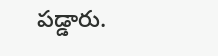పడ్డారు.